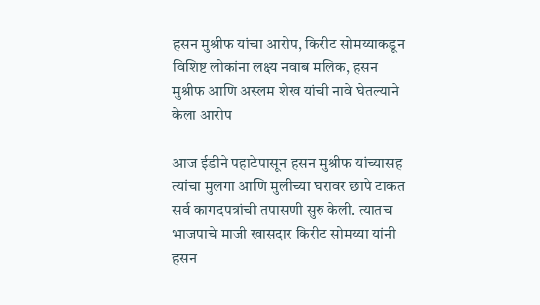हसन मुश्रीफ यांचा आरोप, किरीट सोमय्याकडून विशिष्ट लोकांना लक्ष्य नवाब मलिक, हसन मुश्रीफ आणि अस्लम शेख यांची नावे घेतल्याने केला आरोप

आज ईडीने पहाटेपासून हसन मुश्रीफ यांच्यासह त्यांचा मुलगा आणि मुलीच्या घरावर छापे टाकत सर्व कागदपत्रांची तपासणी सुरु केली. त्यातच भाजपाचे माजी खासदार किरीट सोमय्या यांनी हसन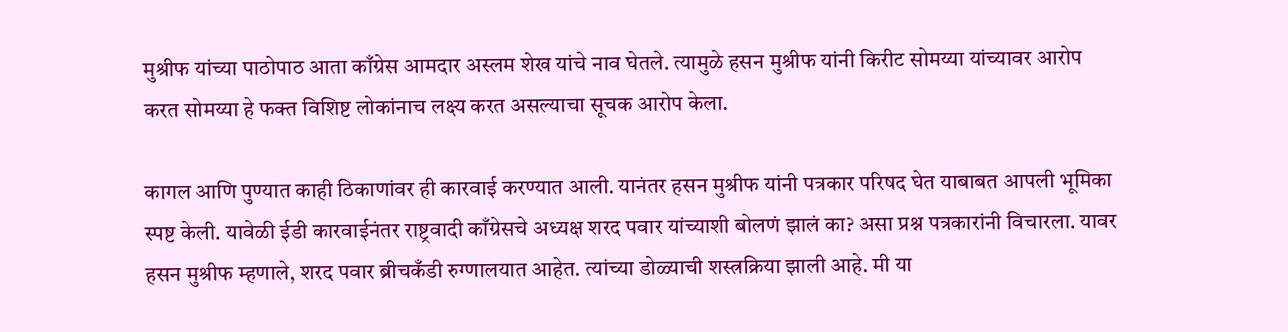मुश्रीफ यांच्या पाठोपाठ आता काँग्रेस आमदार अस्लम शेख यांचे नाव घेतले. त्यामुळे हसन मुश्रीफ यांनी किरीट सोमय्या यांच्यावर आरोप करत सोमय्या हे फक्त विशिष्ट लोकांनाच लक्ष्य करत असल्याचा सूचक आरोप केला.

कागल आणि पुण्यात काही ठिकाणांवर ही कारवाई करण्यात आली. यानंतर हसन मुश्रीफ यांनी पत्रकार परिषद घेत याबाबत आपली भूमिका स्पष्ट केली. यावेळी ईडी कारवाईनंतर राष्ट्रवादी काँग्रेसचे अध्यक्ष शरद पवार यांच्याशी बोलणं झालं का? असा प्रश्न पत्रकारांनी विचारला. यावर हसन मुश्रीफ म्हणाले, शरद पवार ब्रीचकँडी रुग्णालयात आहेत. त्यांच्या डोळ्याची शस्त्रक्रिया झाली आहे. मी या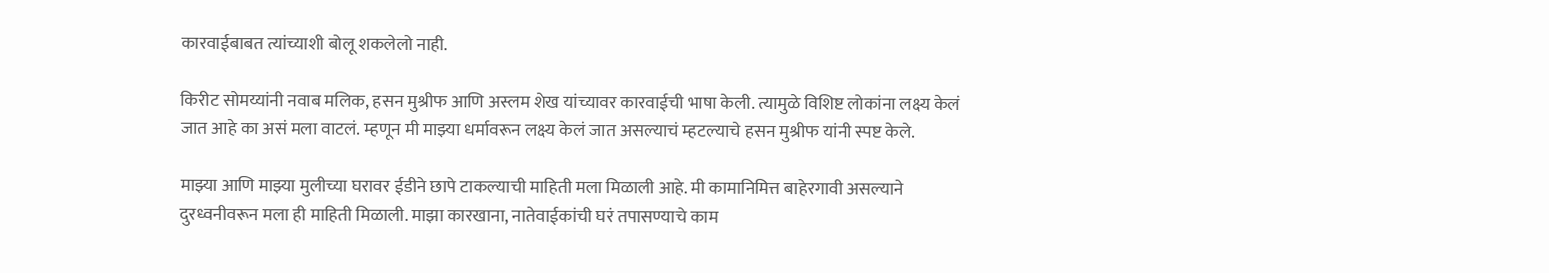कारवाईबाबत त्यांच्याशी बोलू शकलेलो नाही.

किरीट सोमय्यांनी नवाब मलिक, हसन मुश्रीफ आणि अस्लम शेख यांच्यावर कारवाईची भाषा केली. त्यामुळे विशिष्ट लोकांना लक्ष्य केलं जात आहे का असं मला वाटलं. म्हणून मी माझ्या धर्मावरून लक्ष्य केलं जात असल्याचं म्हटल्याचे हसन मुश्रीफ यांनी स्पष्ट केले.

माझ्या आणि माझ्या मुलीच्या घरावर ईडीने छापे टाकल्याची माहिती मला मिळाली आहे. मी कामानिमित्त बाहेरगावी असल्याने दुरध्वनीवरून मला ही माहिती मिळाली. माझा कारखाना, नातेवाईकांची घरं तपासण्याचे काम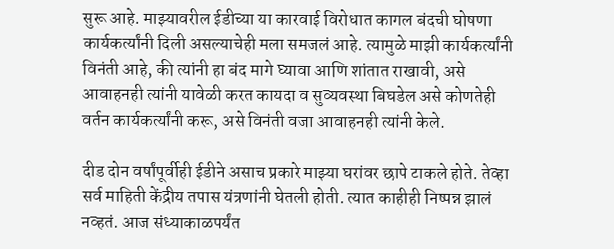सुरू आहे. माझ्यावरील ईडीच्या या कारवाई विरोधात कागल बंदची घोषणा कार्यकर्त्यांनी दिली असल्याचेही मला समजलं आहे. त्यामुळे माझी कार्यकर्त्यांनी विनंती आहे, की त्यांनी हा बंद मागे घ्यावा आणि शांतात राखावी, असे आवाहनही त्यांनी यावेळी करत कायदा व सुव्यवस्था बिघडेल असे कोणतेही वर्तन कार्यकर्त्यांनी करू, असे विनंती वजा आवाहनही त्यांनी केले.

दीड दोन वर्षांपूर्वीही ईडीने असाच प्रकारे माझ्या घरांवर छापे टाकले होते. तेव्हा सर्व माहिती केंद्रीय तपास यंत्रणांनी घेतली होती. त्यात काहीही निष्पन्न झालं नव्हतं. आज संध्याकाळपर्यंत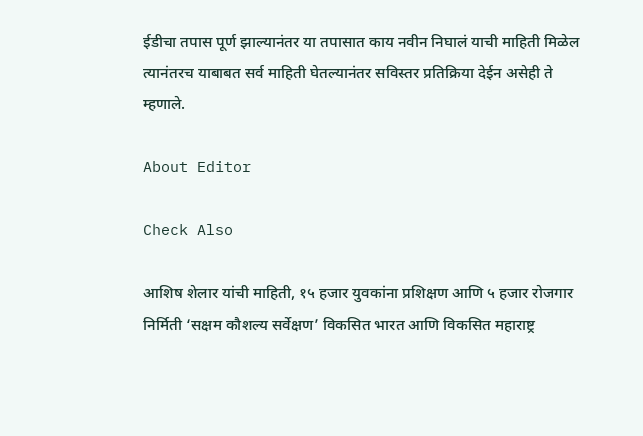ईडीचा तपास पूर्ण झाल्यानंतर या तपासात काय नवीन निघालं याची माहिती मिळेल त्यानंतरच याबाबत सर्व माहिती घेतल्यानंतर सविस्तर प्रतिक्रिया देईन असेही ते म्हणाले.

About Editor

Check Also

आशिष शेलार यांची माहिती, १५ हजार युवकांना प्रशिक्षण आणि ५ हजार रोजगार निर्मिती ‘सक्षम कौशल्य सर्वेक्षण’ विकसित भारत आणि विकसित महाराष्ट्र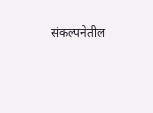संकल्पनेतील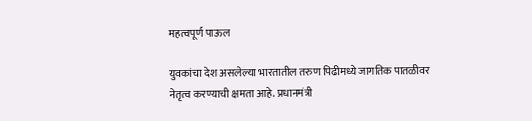महत्वपूर्ण पाऊल

युवकांचा देश असलेल्या भारतातील तरुण पिढीमध्ये जागतिक पातळीवर नेतृत्व करण्याची क्षमता आहे. प्रधानमंत्री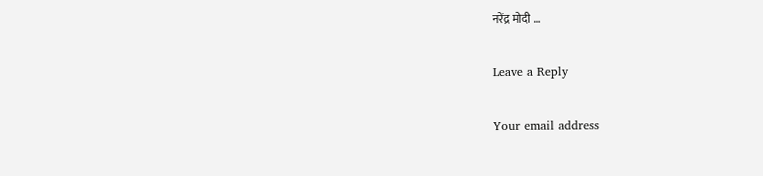नरेंद्र मोदी …

Leave a Reply

Your email address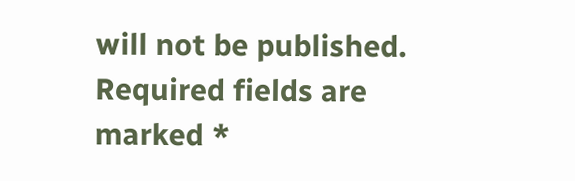will not be published. Required fields are marked *